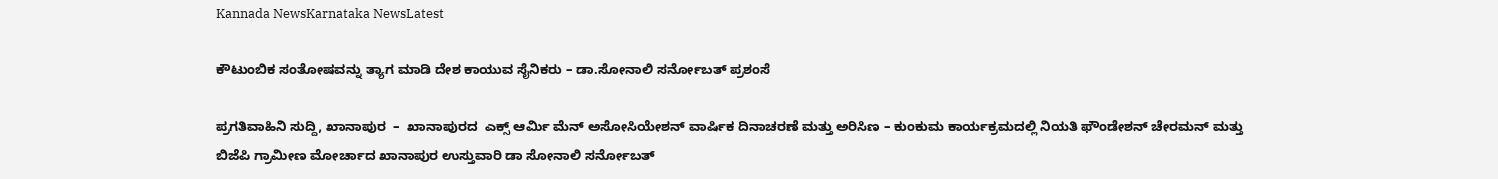Kannada NewsKarnataka NewsLatest

ಕೌಟುಂಬಿಕ ಸಂತೋಷವನ್ನು ತ್ಯಾಗ ಮಾಡಿ ದೇಶ ಕಾಯುವ ಸೈನಿಕರು – ಡಾ.ಸೋನಾಲಿ ಸರ್ನೋಬತ್ ಪ್ರಶಂಸೆ

ಪ್ರಗತಿವಾಹಿನಿ ಸುದ್ದಿ, ಖಾನಾಪುರ  –  ಖಾನಾಪುರದ  ಎಕ್ಸ್ ಆರ್ಮಿ ಮೆನ್ ಅಸೋಸಿಯೇಶನ್ ವಾರ್ಷಿಕ ದಿನಾಚರಣೆ ಮತ್ತು ಅರಿಸಿಣ – ಕುಂಕುಮ ಕಾರ್ಯಕ್ರಮದಲ್ಲಿ ನಿಯತಿ ಫೌಂಡೇಶನ್ ಚೇರಮನ್ ಮತ್ತು ಬಿಜೆಪಿ ಗ್ರಾಮೀಣ ಮೋರ್ಚಾದ ಖಾನಾಪುರ ಉಸ್ತುವಾರಿ ಡಾ ಸೋನಾಲಿ ಸರ್ನೋಬತ್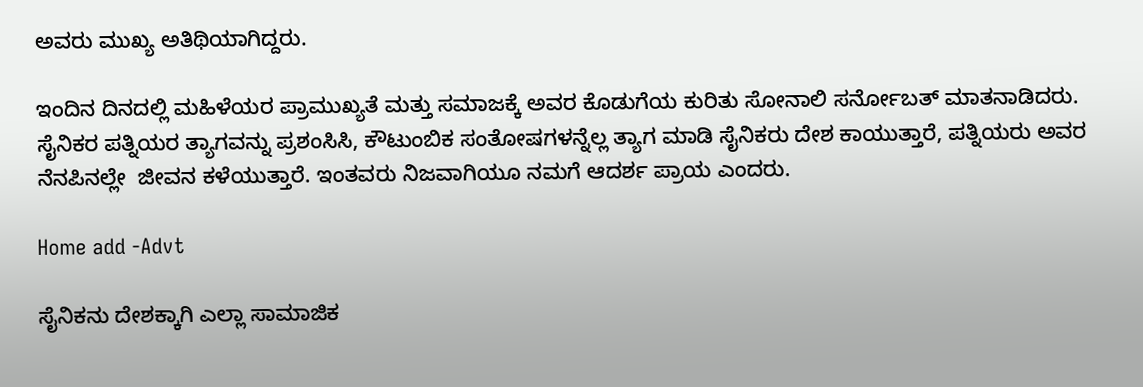ಅವರು ಮುಖ್ಯ ಅತಿಥಿಯಾಗಿದ್ದರು.

ಇಂದಿನ ದಿನದಲ್ಲಿ ಮಹಿಳೆಯರ ಪ್ರಾಮುಖ್ಯತೆ ಮತ್ತು ಸಮಾಜಕ್ಕೆ ಅವರ ಕೊಡುಗೆಯ ಕುರಿತು ಸೋನಾಲಿ ಸರ್ನೋಬತ್ ಮಾತನಾಡಿದರು.  ಸೈನಿಕರ ಪತ್ನಿಯರ ತ್ಯಾಗವನ್ನು ಪ್ರಶಂಸಿಸಿ, ಕೌಟುಂಬಿಕ ಸಂತೋಷಗಳನ್ನೆಲ್ಲ ತ್ಯಾಗ ಮಾಡಿ ಸೈನಿಕರು ದೇಶ ಕಾಯುತ್ತಾರೆ, ಪತ್ನಿಯರು ಅವರ ನೆನಪಿನಲ್ಲೇ  ಜೀವನ ಕಳೆಯುತ್ತಾರೆ. ಇಂತವರು ನಿಜವಾಗಿಯೂ ನಮಗೆ ಆದರ್ಶ ಪ್ರಾಯ ಎಂದರು.

Home add -Advt

ಸೈನಿಕನು ದೇಶಕ್ಕಾಗಿ ಎಲ್ಲಾ ಸಾಮಾಜಿಕ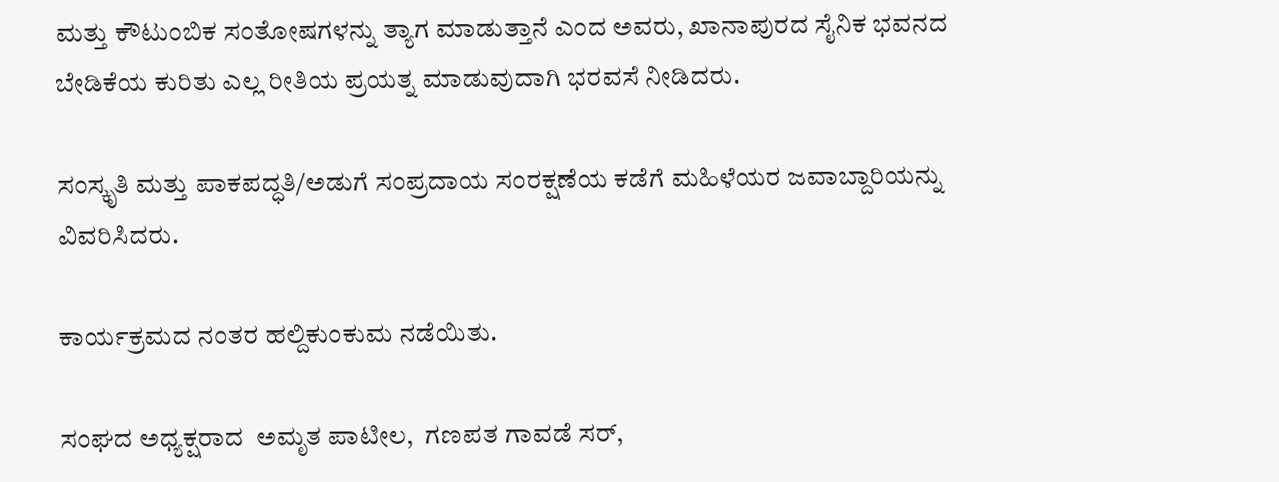ಮತ್ತು ಕೌಟುಂಬಿಕ ಸಂತೋಷಗಳನ್ನು ತ್ಯಾಗ ಮಾಡುತ್ತಾನೆ ಎಂದ ಅವರು, ಖಾನಾಪುರದ ಸೈನಿಕ ಭವನದ ಬೇಡಿಕೆಯ ಕುರಿತು ಎಲ್ಲ ರೀತಿಯ ಪ್ರಯತ್ನ ಮಾಡುವುದಾಗಿ ಭರವಸೆ ನೀಡಿದರು.

ಸಂಸ್ಕೃತಿ ಮತ್ತು ಪಾಕಪದ್ಧತಿ/ಅಡುಗೆ ಸಂಪ್ರದಾಯ ಸಂರಕ್ಷಣೆಯ ಕಡೆಗೆ ಮಹಿಳೆಯರ ಜವಾಬ್ದಾರಿಯನ್ನು ವಿವರಿಸಿದರು.

ಕಾರ್ಯಕ್ರಮದ ನಂತರ ಹಲ್ದಿಕುಂಕುಮ ನಡೆಯಿತು.

ಸಂಘದ ಅಧ್ಯಕ್ಷರಾದ  ಅಮೃತ ಪಾಟೀಲ,  ಗಣಪತ ಗಾವಡೆ ಸರ್,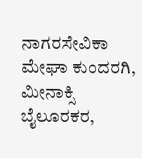ನಾಗರಸೇವಿಕಾ ಮೇಘಾ ಕುಂದರಗಿ, ಮೀನಾಕ್ಸಿ ಬೈಲೂರಕರ,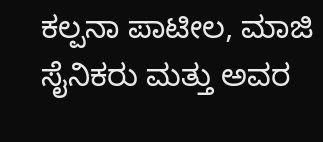ಕಲ್ಪನಾ ಪಾಟೀಲ, ಮಾಜಿ ಸೈನಿಕರು ಮತ್ತು ಅವರ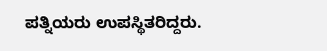ಪತ್ನಿಯರು ಉಪಸ್ಥಿತರಿದ್ದರು.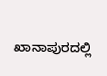ಖಾನಾಪುರದಲ್ಲಿ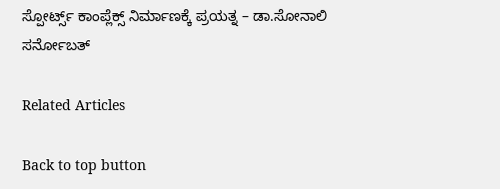ಸ್ಪೋರ್ಟ್ಸ್ ಕಾಂಪ್ಲೆಕ್ಸ್ ನಿರ್ಮಾಣಕ್ಕೆ ಪ್ರಯತ್ನ – ಡಾ.ಸೋನಾಲಿ ಸರ್ನೋಬತ್

Related Articles

Back to top button